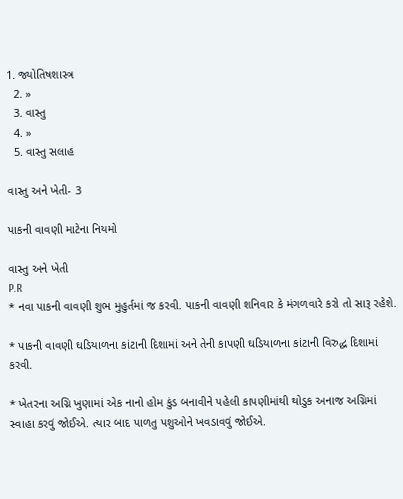1. જ્યોતિષશાસ્ત્ર
  2. »
  3. વાસ્તુ
  4. »
  5. વાસ્તુ સલાહ

વાસ્તુ અને ખેતી- 3

પાકની વાવણી માટેના નિયમો

વાસ્તુ અને ખેતી
P.R
* નવા પાકની વાવણી શુભ મુહુર્તમાં જ કરવી. પાકની વાવણી શનિવાર કે મંગળવારે કરો તો સારૂ રહેશે.

* પાકની વાવણી ઘડિયાળના કાંટાની દિશામાં અને તેની કાપણી ઘડિયાળના કાંટાની વિરુદ્ધ દિશામાં કરવી.

* ખેતરના અગ્નિ ખુણામાં એક નાનો હોમ કુંડ બનાવીને પહેલી કાપણીમાંથી થોડુક અનાજ અગ્નિમાં સ્વાહા કરવું જોઈએ. ત્યાર બાદ પાળતુ પશુઓને ખવડાવવું જોઈએ.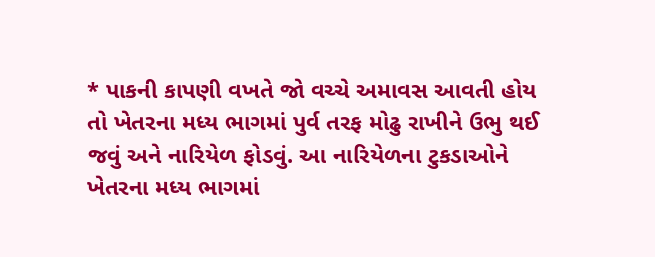* પાકની કાપણી વખતે જો વચ્ચે અમાવસ આવતી હોય તો ખેતરના મધ્ય ભાગમાં પુર્વ તરફ મોઢુ રાખીને ઉભુ થઈ જવું અને નારિયેળ ફોડવું. આ નારિયેળના ટુકડાઓને ખેતરના મધ્ય ભાગમાં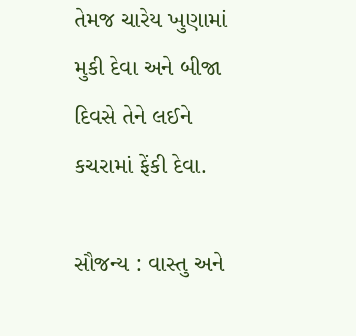તેમજ ચારેય ખુણામાં મુકી દેવા અને બીજા દિવસે તેને લઈને કચરામાં ફેંકી દેવા.

સૌજન્ય : વાસ્તુ અને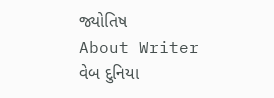જ્યોતિષ
About Writer
વેબ દુનિયા